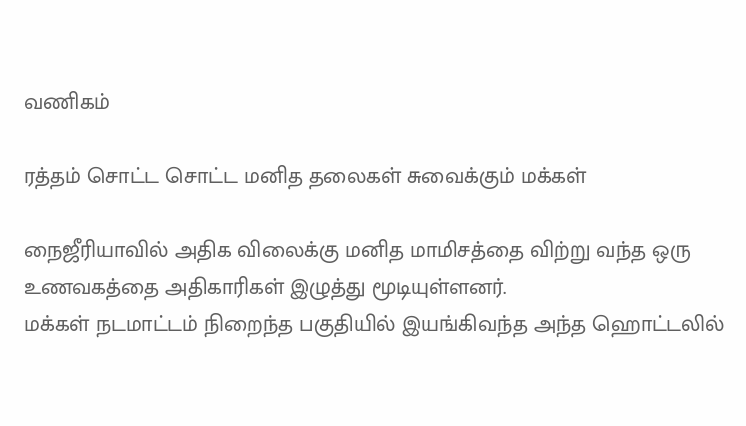வணிகம்

ரத்தம் சொட்ட சொட்ட மனித தலைகள் சுவைக்கும் மக்கள்

நைஜீரியாவில் அதிக விலைக்கு மனித மாமிசத்தை விற்று வந்த ஒரு உணவகத்தை அதிகாரிகள் இழுத்து மூடியுள்ளனர்.
மக்கள் நடமாட்டம் நிறைந்த பகுதியில் இயங்கிவந்த அந்த ஹொட்டலில்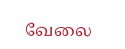வேலை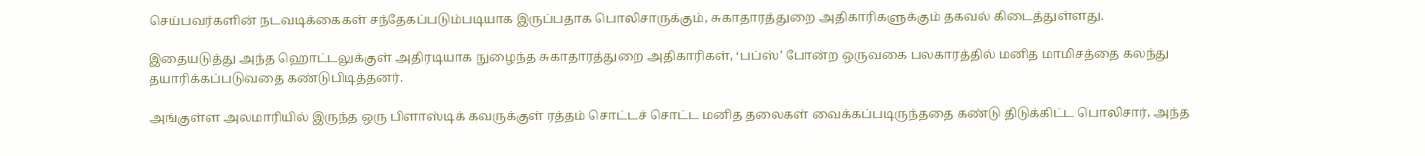செய்பவர்களின் நடவடிக்கைகள் சந்தேகப்படும்படியாக இருப்பதாக பொலிசாருக்கும், சுகாதாரத்துறை அதிகாரிகளுக்கும் தகவல் கிடைத்துள்ளது.

இதையடுத்து அந்த ஹொட்டலுக்குள் அதிரடியாக நுழைந்த சுகாதாரத்துறை அதிகாரிகள், ‘பப்ஸ்’ போன்ற ஒருவகை பலகாரத்தில் மனித மாமிசத்தை கலந்து தயாரிக்கப்படுவதை கண்டுபிடித்தனர்.

அங்குள்ள அலமாரியில் இருந்த ஒரு பிளாஸ்டிக் கவருக்குள் ரத்தம் சொட்டச் சொட்ட மனித தலைகள் வைக்கப்படிருந்ததை கண்டு திடுக்கிட்ட பொலிசார், அந்த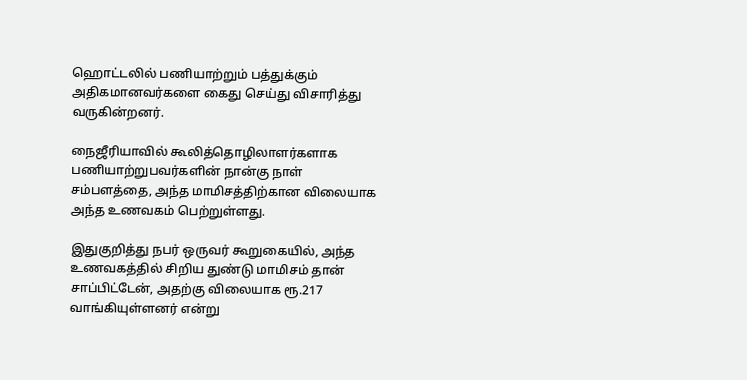ஹொட்டலில் பணியாற்றும் பத்துக்கும் அதிகமானவர்களை கைது செய்து விசாரித்து வருகின்றனர்.

நைஜீரியாவில் கூலித்தொழிலாளர்களாக பணியாற்றுபவர்களின் நான்கு நாள் சம்பளத்தை, அந்த மாமிசத்திற்கான விலையாக அந்த உணவகம் பெற்றுள்ளது.

இதுகுறித்து நபர் ஒருவர் கூறுகையில், அந்த உணவகத்தில் சிறிய துண்டு மாமிசம் தான் சாப்பிட்டேன், அதற்கு விலையாக ரூ.217 வாங்கியுள்ளனர் என்று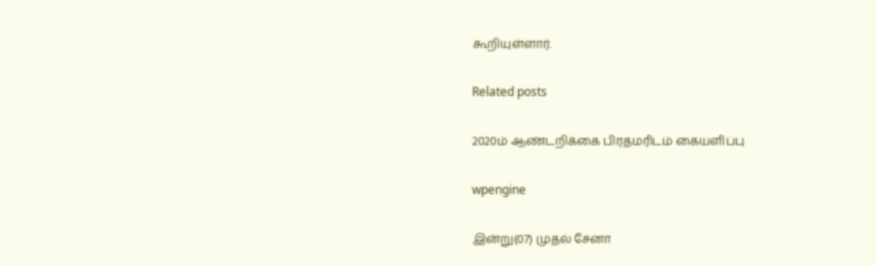கூறியுள்ளார்.

Related posts

2020ம் ஆண்டறிக்கை பிரதமரிடம் கையளிப்பு

wpengine

இன்று(07) முதல் சேனா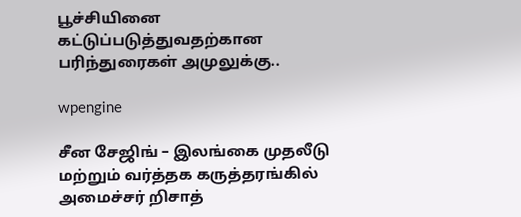பூச்சியினை கட்டுப்படுத்துவதற்கான பரிந்துரைகள் அமுலுக்கு..

wpengine

சீன சேஜிங் – இலங்கை முதலீடு மற்றும் வர்த்தக கருத்தரங்கில் அமைச்சர் றிசாத்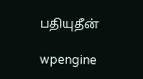பதியுதீன்

wpengine